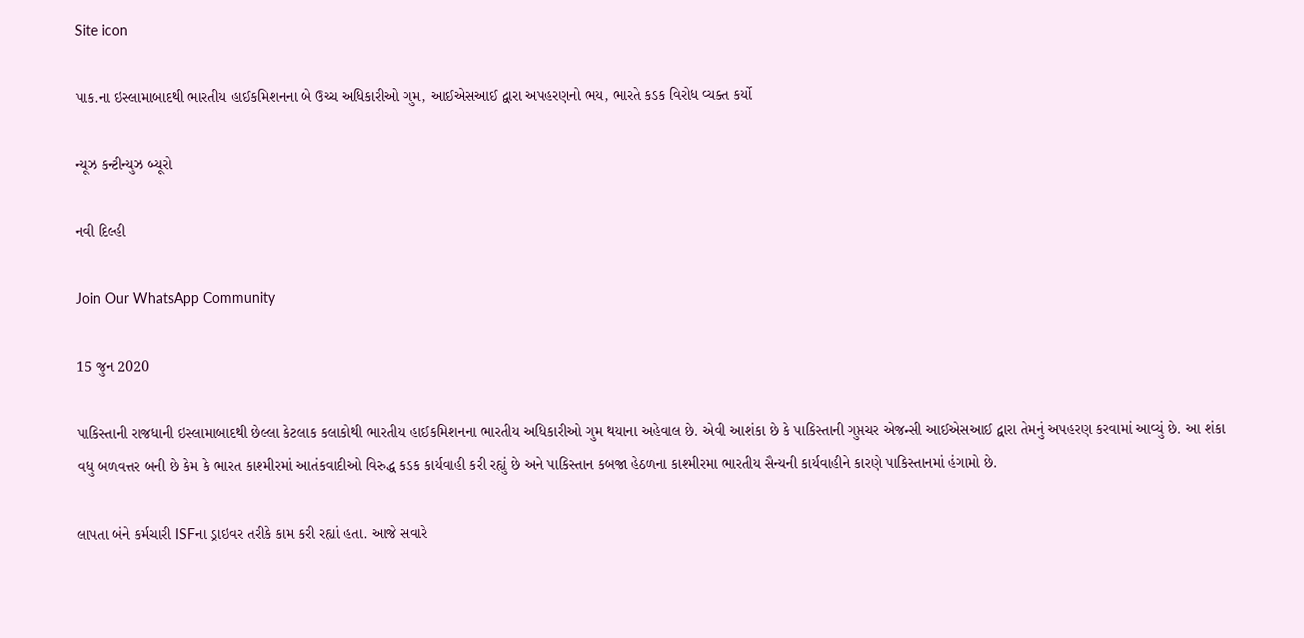Site icon

પાક.ના ઇસ્લામાબાદથી ભારતીય હાઈકમિશનના બે ઉચ્ચ અધિકારીઓ ગુમ, આઈએસઆઈ દ્વારા અપહરણનો ભય, ભારતે કડક વિરોધ વ્યક્ત કર્યો

ન્યૂઝ કન્ટીન્યુઝ બ્યૂરો

નવી દિલ્હી

Join Our WhatsApp Community

15 જુન 2020

પાકિસ્તાની રાજધાની ઇસ્લામાબાદથી છેલ્લા કેટલાક કલાકોથી ભારતીય હાઈકમિશનના ભારતીય અધિકારીઓ ગુમ થયાના અહેવાલ છે. એવી આશંકા છે કે પાકિસ્તાની ગુપ્તચર એજન્સી આઈએસઆઈ દ્વારા તેમનું અપહરણ કરવામાં આવ્યું છે. આ શંકા વધુ બળવત્તર બની છે કેમ કે ભારત કાશ્મીરમાં આતંકવાદીઓ વિરુદ્ધ કડક કાર્યવાહી કરી રહ્યું છે અને પાકિસ્તાન કબજા હેઠળના કાશ્મીરમા ભારતીય સૈન્યની કાર્યવાહીને કારણે પાકિસ્તાનમાં હંગામો છે.

લાપતા બંને કર્મચારી ISFના ડ્રાઇવર તરીકે કામ કરી રહ્યાં હતા. આજે સવારે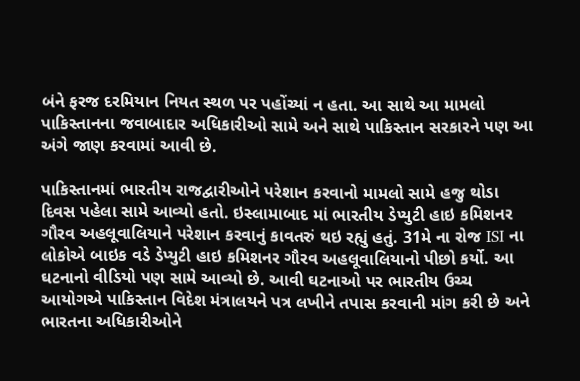બંને ફરજ દરમિયાન નિયત સ્થળ પર પહોંચ્યાં ન હતા. આ સાથે આ મામલો પાકિસ્તાનના જવાબાદાર અધિકારીઓ સામે અને સાથે પાકિસ્તાન સરકારને પણ આ અંગે જાણ કરવામાં આવી છે.

પાકિસ્તાનમાં ભારતીય રાજદ્વારીઓને પરેશાન કરવાનો મામલો સામે હજુ થોડા દિવસ પહેલા સામે આવ્યો હતો. ઇસ્લામાબાદ માં ભારતીય ડેપ્યુટી હાઇ કમિશનર ગૌરવ અહલૂવાલિયાને પરેશાન કરવાનું કાવતરું થઇ રહ્યું હતું. 31મે ના રોજ ISI ના લોકોએ બાઇક વડે ડેપ્યુટી હાઇ કમિશનર ગૌરવ અહલૂવાલિયાનો પીછો કર્યો. આ ઘટનાનો વીડિયો પણ સામે આવ્યો છે. આવી ઘટનાઓ પર ભારતીય ઉચ્ચ આયોગએ પાકિસ્તાન વિદેશ મંત્રાલયને પત્ર લખીને તપાસ કરવાની માંગ કરી છે અને ભારતના અધિકારીઓને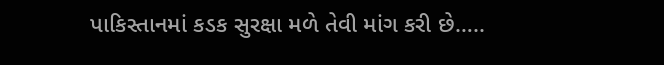પાકિસ્તાનમાં કડક સુરક્ષા મળે તેવી માંગ કરી છે…..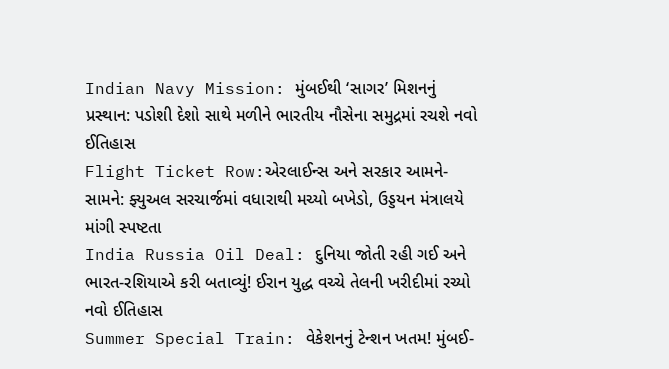Indian Navy Mission: મુંબઈથી ‘સાગર’ મિશનનું પ્રસ્થાન: પડોશી દેશો સાથે મળીને ભારતીય નૌસેના સમુદ્રમાં રચશે નવો ઈતિહાસ
Flight Ticket Row:એરલાઈન્સ અને સરકાર આમને-સામને: ફ્યુઅલ સરચાર્જમાં વધારાથી મચ્યો બખેડો, ઉડ્ડયન મંત્રાલયે માંગી સ્પષ્ટતા
India Russia Oil Deal: દુનિયા જોતી રહી ગઈ અને ભારત-રશિયાએ કરી બતાવ્યું! ઈરાન યુદ્ધ વચ્ચે તેલની ખરીદીમાં રચ્યો નવો ઈતિહાસ
Summer Special Train: વેકેશનનું ટેન્શન ખતમ! મુંબઈ-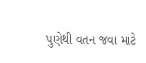પુણેથી વતન જવા માટે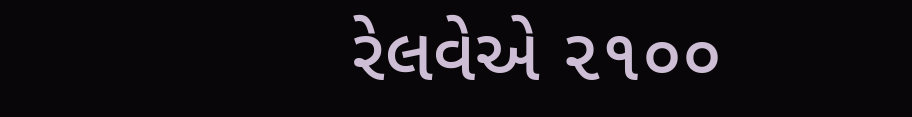રેલવેએ ૨૧૦૦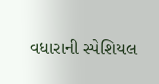વધારાની સ્પેશિયલ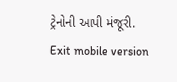ટ્રેનોની આપી મંજૂરી.
Exit mobile version